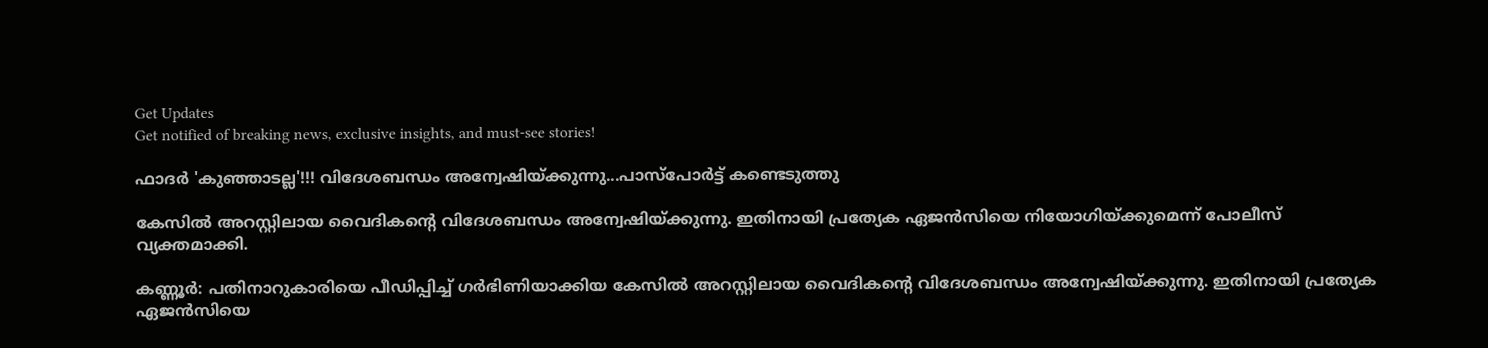Get Updates
Get notified of breaking news, exclusive insights, and must-see stories!

ഫാദർ 'കുഞ്ഞാടല്ല'!!! വിദേശബന്ധം അന്വേഷിയ്ക്കുന്നു...പാസ്പോർട്ട് കണ്ടെടുത്തു

കേസില്‍ അറസ്റ്റിലായ വൈദികന്റെ വിദേശബന്ധം അന്വേഷിയ്ക്കുന്നു. ഇതിനായി പ്രത്യേക ഏജന്‍സിയെ നിയോഗിയ്ക്കുമെന്ന് പോലീസ് വ്യക്തമാക്കി.

കണ്ണൂര്‍: പതിനാറുകാരിയെ പീഡിപ്പിച്ച് ഗര്‍ഭിണിയാക്കിയ കേസില്‍ അറസ്റ്റിലായ വൈദികന്റെ വിദേശബന്ധം അന്വേഷിയ്ക്കുന്നു. ഇതിനായി പ്രത്യേക ഏജന്‍സിയെ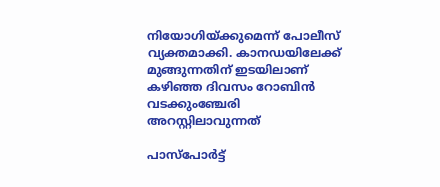നിയോഗിയ്ക്കുമെന്ന് പോലീസ് വ്യക്തമാക്കി. കാനഡയിലേക്ക് മുങ്ങുന്നതിന് ഇടയിലാണ് കഴിഞ്ഞ ദിവസം റോബിന്‍ വടക്കുംഞ്ചേരി അറസ്റ്റിലാവുന്നത്

പാസ്‌പോര്‍ട്ട്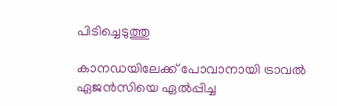പിടിച്ചെടുത്തു

കാനഡയിലേക്ക് പോവാനായി ട്രാവല്‍ ഏജന്‍സിയെ ഏല്‍പ്പിച്ച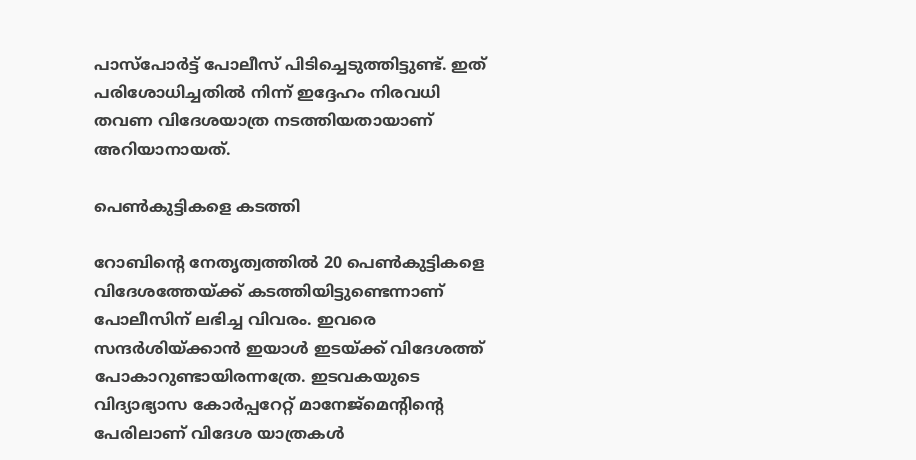പാസ്‌പോര്‍ട്ട് പോലീസ് പിടിച്ചെടുത്തിട്ടുണ്ട്. ഇത് പരിശോധിച്ചതില്‍ നിന്ന് ഇദ്ദേഹം നിരവധി തവണ വിദേശയാത്ര നടത്തിയതായാണ് അറിയാനായത്.

പെണ്‍കുട്ടികളെ കടത്തി

റോബിന്റെ നേതൃത്വത്തില്‍ 20 പെണ്‍കുട്ടികളെ വിദേശത്തേയ്ക്ക് കടത്തിയിട്ടുണ്ടെന്നാണ് പോലീസിന് ലഭിച്ച വിവരം. ഇവരെ സന്ദര്‍ശിയ്ക്കാന്‍ ഇയാള്‍ ഇടയ്ക്ക് വിദേശത്ത് പോകാറുണ്ടായിരന്നത്രേ. ഇടവകയുടെ വിദ്യാഭ്യാസ കോര്‍പ്പറേറ്റ് മാനേജ്‌മെന്റിന്റെ പേരിലാണ് വിദേശ യാത്രകള്‍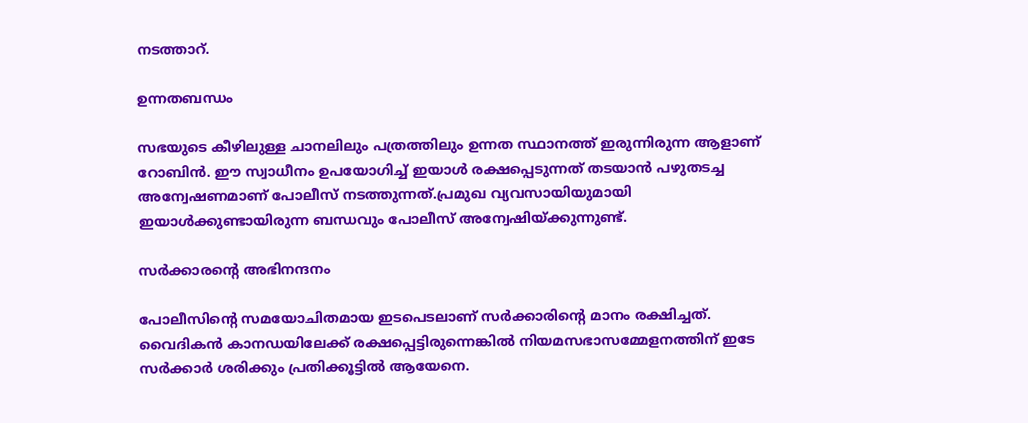നടത്താറ്.

ഉന്നതബന്ധം

സഭയുടെ കീഴിലുള്ള ചാനലിലും പത്രത്തിലും ഉന്നത സ്ഥാനത്ത് ഇരുന്നിരുന്ന ആളാണ് റോബിന്‍. ഈ സ്വാധീനം ഉപയോഗിച്ച് ഇയാള്‍ രക്ഷപ്പെടുന്നത് തടയാന്‍ പഴുതടച്ച അന്വേഷണമാണ് പോലീസ് നടത്തുന്നത്.പ്രമുഖ വ്യവസായിയുമായി ഇയാള്‍ക്കുണ്ടായിരുന്ന ബന്ധവും പോലീസ് അന്വേഷിയ്ക്കുന്നുണ്ട്.

സര്‍ക്കാരന്റെ അഭിനന്ദനം

പോലീസിന്റെ സമയോചിതമായ ഇടപെടലാണ് സര്‍ക്കാരിന്റെ മാനം രക്ഷിച്ചത്. വൈദികന്‍ കാനഡയിലേക്ക് രക്ഷപ്പെട്ടിരുന്നെങ്കില്‍ നിയമസഭാസമ്മേളനത്തിന് ഇടേ സര്‍ക്കാര്‍ ശരിക്കും പ്രതിക്കൂട്ടില്‍ ആയേനെ.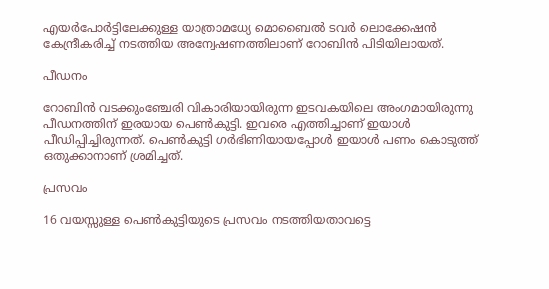എയര്‍പോര്‍ട്ടിലേക്കുള്ള യാത്രാമധ്യേ മൊബൈല്‍ ടവര്‍ ലൊക്കേഷന്‍ കേന്ദ്രീകരിച്ച് നടത്തിയ അന്വേഷണത്തിലാണ് റോബിന്‍ പിടിയിലായത്.

പീഡനം

റോബിന്‍ വടക്കുംഞ്ചേരി വികാരിയായിരുന്ന ഇടവകയിലെ അംഗമായിരുന്നു പീഡനത്തിന് ഇരയായ പെണ്‍കുട്ടി. ഇവരെ എത്തിച്ചാണ് ഇയാള്‍ പീഡിപ്പിച്ചിരുന്നത്. പെണ്‍കുട്ടി ഗര്‍ഭിണിയായപ്പോള്‍ ഇയാള്‍ പണം കൊടുത്ത് ഒതുക്കാനാണ് ശ്രമിച്ചത്.

പ്രസവം

16 വയസ്സുള്ള പെണ്‍കുട്ടിയുടെ പ്രസവം നടത്തിയതാവട്ടെ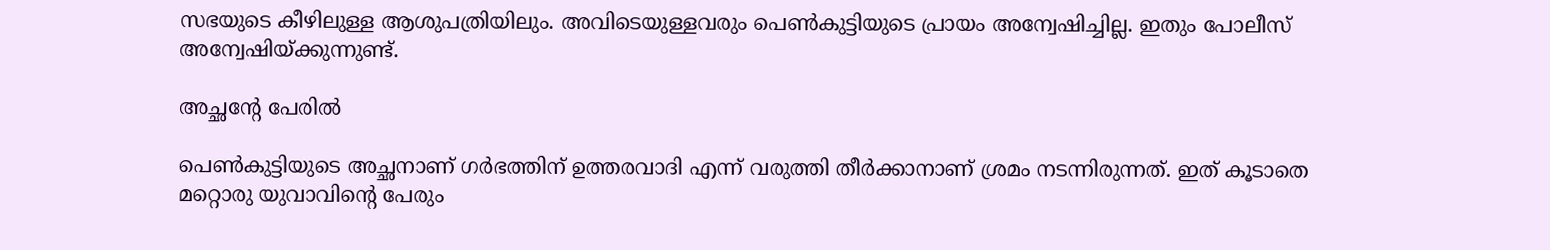സഭയുടെ കീഴിലുള്ള ആശുപത്രിയിലും. അവിടെയുള്ളവരും പെണ്‍കുട്ടിയുടെ പ്രായം അന്വേഷിച്ചില്ല. ഇതും പോലീസ് അന്വേഷിയ്ക്കുന്നുണ്ട്.

അച്ഛന്റേ പേരില്‍

പെണ്‍കുട്ടിയുടെ അച്ഛനാണ് ഗര്‍ഭത്തിന് ഉത്തരവാദി എന്ന് വരുത്തി തീര്‍ക്കാനാണ് ശ്രമം നടന്നിരുന്നത്. ഇത് കൂടാതെ മറ്റൊരു യുവാവിന്റെ പേരും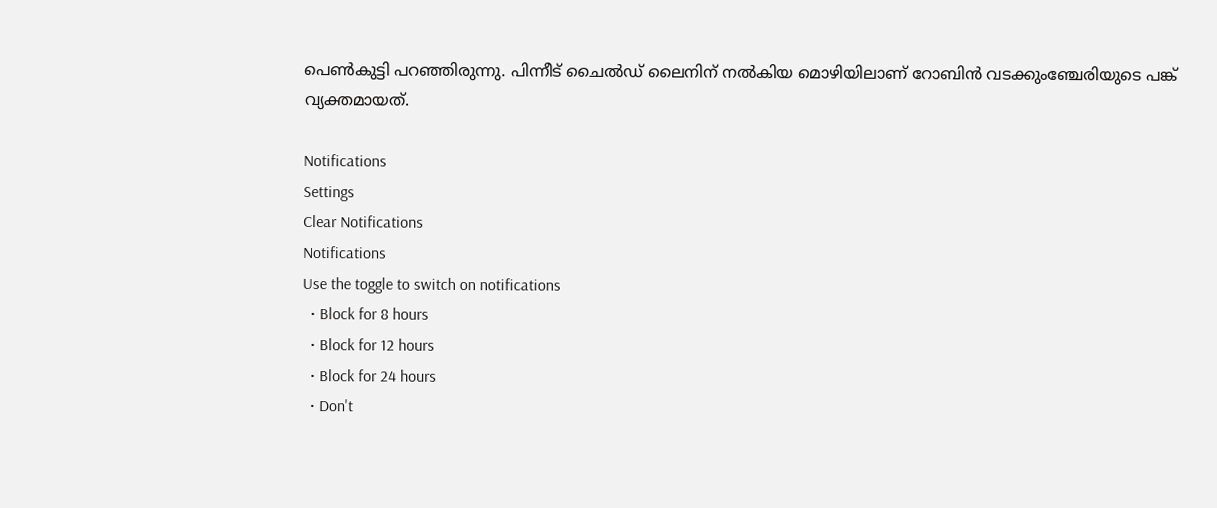പെണ്‍കുട്ടി പറഞ്ഞിരുന്നു. പിന്നീട് ചൈല്‍ഡ് ലൈനിന് നല്‍കിയ മൊഴിയിലാണ് റോബിന്‍ വടക്കുംഞ്ചേരിയുടെ പങ്ക് വ്യക്തമായത്.

Notifications
Settings
Clear Notifications
Notifications
Use the toggle to switch on notifications
  • Block for 8 hours
  • Block for 12 hours
  • Block for 24 hours
  • Don't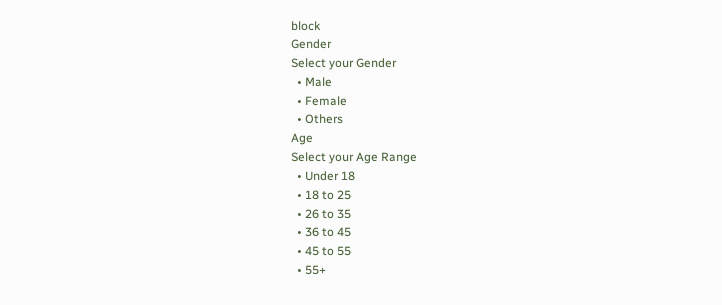block
Gender
Select your Gender
  • Male
  • Female
  • Others
Age
Select your Age Range
  • Under 18
  • 18 to 25
  • 26 to 35
  • 36 to 45
  • 45 to 55
  • 55+